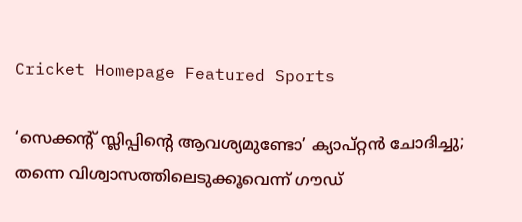Cricket Homepage Featured Sports

‘സെക്കന്റ് സ്ലിപ്പിന്റെ ആവശ്യമുണ്ടോ’ ക്യാപ്റ്റന്‍ ചോദിച്ചു; തന്നെ വിശ്വാസത്തിലെടുക്കൂവെന്ന് ഗൗഡ്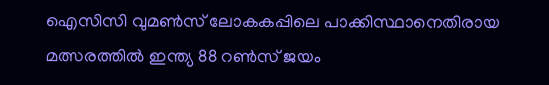ഐസിസി വുമണ്‍സ് ലോകകപ്പിലെ പാക്കിസ്ഥാനെതിരായ മത്സരത്തില്‍ ഇന്ത്യ 88 റണ്‍സ് ജയം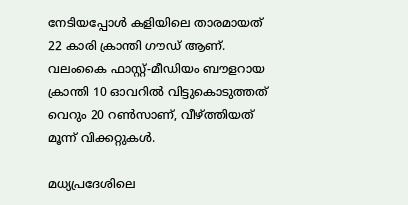നേടിയപ്പോള്‍ കളിയിലെ താരമായത് 22 കാരി ക്രാന്തി ഗൗഡ് ആണ്. വലംകൈ ഫാസ്റ്റ്-മീഡിയം ബൗളറായ ക്രാന്തി 10 ഓവറില്‍ വിട്ടുകൊടുത്തത് വെറും 20 റണ്‍സാണ്, വീഴ്ത്തിയത് മൂന്ന് വിക്കറ്റുകള്‍.

മധ്യപ്രദേശിലെ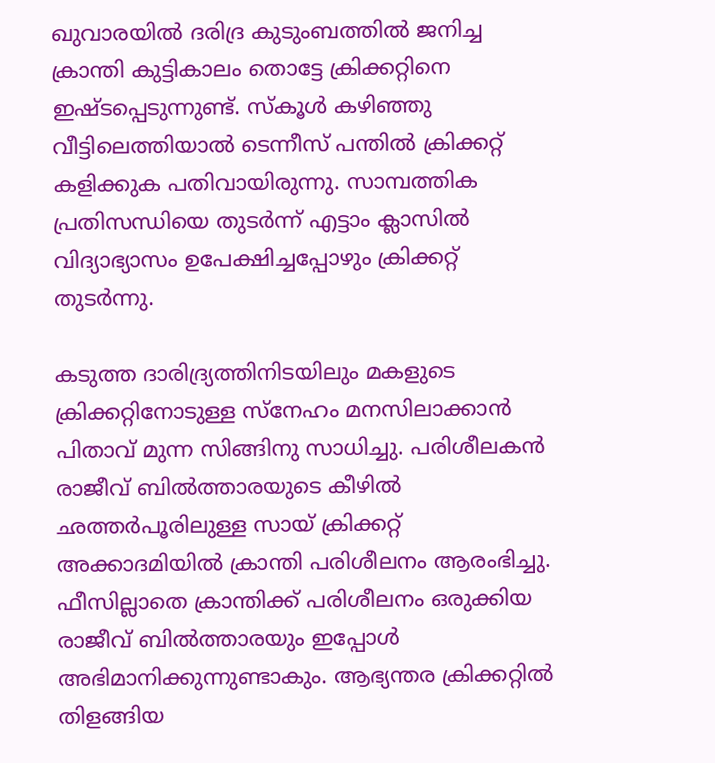ഖുവാരയില്‍ ദരിദ്ര കുടുംബത്തില്‍ ജനിച്ച ക്രാന്തി കുട്ടികാലം തൊട്ടേ ക്രിക്കറ്റിനെ ഇഷ്ടപ്പെടുന്നുണ്ട്. സ്‌കൂള്‍ കഴിഞ്ഞു വീട്ടിലെത്തിയാല്‍ ടെന്നീസ് പന്തില്‍ ക്രിക്കറ്റ് കളിക്കുക പതിവായിരുന്നു. സാമ്പത്തിക പ്രതിസന്ധിയെ തുടര്‍ന്ന് എട്ടാം ക്ലാസില്‍ വിദ്യാഭ്യാസം ഉപേക്ഷിച്ചപ്പോഴും ക്രിക്കറ്റ് തുടര്‍ന്നു.

കടുത്ത ദാരിദ്ര്യത്തിനിടയിലും മകളുടെ ക്രിക്കറ്റിനോടുള്ള സ്‌നേഹം മനസിലാക്കാന്‍ പിതാവ് മുന്ന സിങ്ങിനു സാധിച്ചു. പരിശീലകന്‍ രാജീവ് ബില്‍ത്താരയുടെ കീഴില്‍ ഛത്തര്‍പൂരിലുള്ള സായ് ക്രിക്കറ്റ് അക്കാദമിയില്‍ ക്രാന്തി പരിശീലനം ആരംഭിച്ചു. ഫീസില്ലാതെ ക്രാന്തിക്ക് പരിശീലനം ഒരുക്കിയ രാജീവ് ബില്‍ത്താരയും ഇപ്പോള്‍ അഭിമാനിക്കുന്നുണ്ടാകും. ആഭ്യന്തര ക്രിക്കറ്റില്‍ തിളങ്ങിയ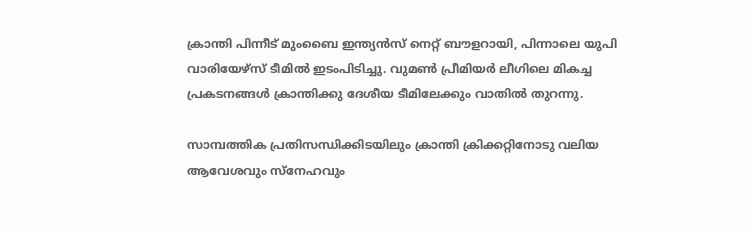ക്രാന്തി പിന്നീട് മുംബൈ ഇന്ത്യന്‍സ് നെറ്റ് ബൗളറായി, പിന്നാലെ യുപി വാരിയേഴ്‌സ് ടീമില്‍ ഇടംപിടിച്ചു. വുമണ്‍ പ്രീമിയര്‍ ലീഗിലെ മികച്ച പ്രകടനങ്ങള്‍ ക്രാന്തിക്കു ദേശീയ ടീമിലേക്കും വാതില്‍ തുറന്നു.

സാമ്പത്തിക പ്രതിസന്ധിക്കിടയിലും ക്രാന്തി ക്രിക്കറ്റിനോടു വലിയ ആവേശവും സ്‌നേഹവും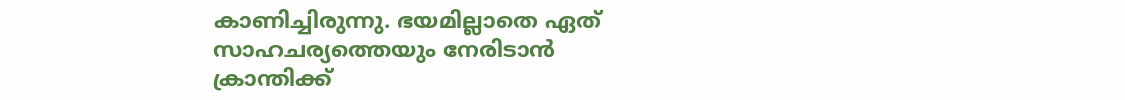കാണിച്ചിരുന്നു. ഭയമില്ലാതെ ഏത് സാഹചര്യത്തെയും നേരിടാന്‍ ക്രാന്തിക്ക്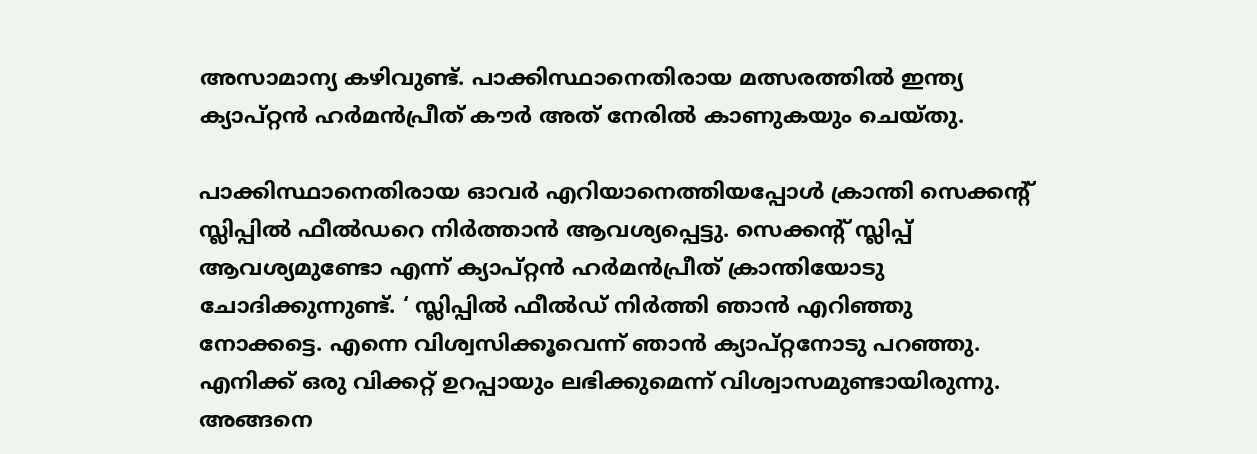അസാമാന്യ കഴിവുണ്ട്. പാക്കിസ്ഥാനെതിരായ മത്സരത്തില്‍ ഇന്ത്യ ക്യാപ്റ്റന്‍ ഹര്‍മന്‍പ്രീത് കൗര്‍ അത് നേരില്‍ കാണുകയും ചെയ്തു.

പാക്കിസ്ഥാനെതിരായ ഓവര്‍ എറിയാനെത്തിയപ്പോള്‍ ക്രാന്തി സെക്കന്റ് സ്ലിപ്പില്‍ ഫീല്‍ഡറെ നിര്‍ത്താന്‍ ആവശ്യപ്പെട്ടു. സെക്കന്റ് സ്ലിപ്പ് ആവശ്യമുണ്ടോ എന്ന് ക്യാപ്റ്റന്‍ ഹര്‍മന്‍പ്രീത് ക്രാന്തിയോടു ചോദിക്കുന്നുണ്ട്. ‘ സ്ലിപ്പില്‍ ഫീല്‍ഡ് നിര്‍ത്തി ഞാന്‍ എറിഞ്ഞു നോക്കട്ടെ. എന്നെ വിശ്വസിക്കൂവെന്ന് ഞാന്‍ ക്യാപ്റ്റനോടു പറഞ്ഞു. എനിക്ക് ഒരു വിക്കറ്റ് ഉറപ്പായും ലഭിക്കുമെന്ന് വിശ്വാസമുണ്ടായിരുന്നു. അങ്ങനെ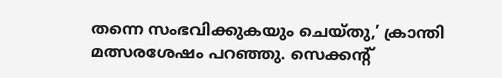തന്നെ സംഭവിക്കുകയും ചെയ്തു,’ ക്രാന്തി മത്സരശേഷം പറഞ്ഞു. സെക്കന്റ്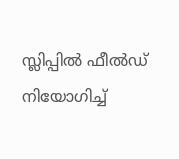സ്ലിപ്പില്‍ ഫീല്‍ഡ് നിയോഗിച്ച്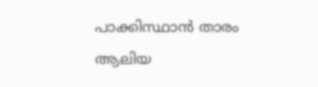പാക്കിസ്ഥാന്‍ താരം ആലിയ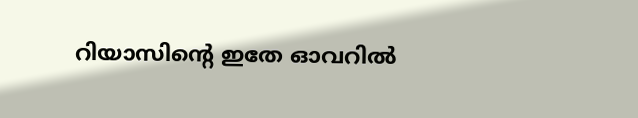റിയാസിന്റെ ഇതേ ഓവറില്‍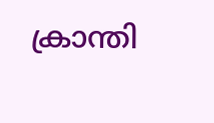ക്രാന്തി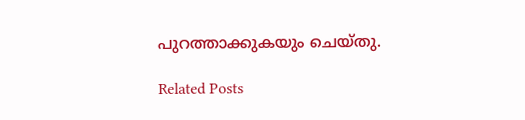പുറത്താക്കുകയും ചെയ്തു.

Related Posts